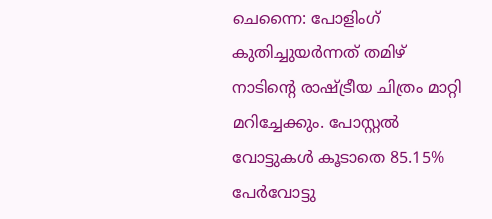ചെന്നൈ: പോളിംഗ് കുതിച്ചുയർന്നത് തമിഴ് നാടിന്റെ രാഷ്ട്രീയ ചിത്രം മാറ്റി മറിച്ചേക്കും. പോസ്റ്റൽ വോട്ടുകൾ കൂടാതെ 85.15% പേർവോട്ടു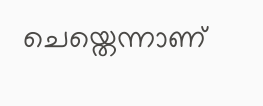ചെയ്തെന്നാണ്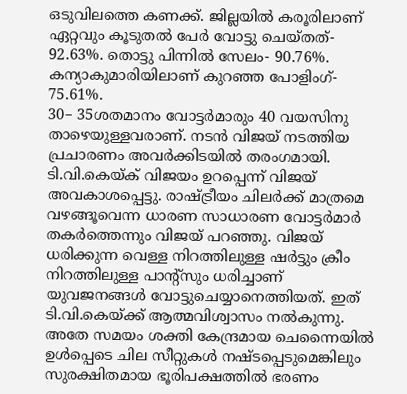ഒടുവിലത്തെ കണക്ക്. ജില്ലയിൽ കരൂരിലാണ് ഏറ്റവും കൂടുതൽ പേർ വോട്ടു ചെയ്തത്- 92.63%. തൊട്ടു പിന്നിൽ സേലം- 90.76%. കന്യാകുമാരിയിലാണ് കുറഞ്ഞ പോളിംഗ്- 75.61%.
30– 35ശതമാനം വോട്ടർമാരും 40 വയസിനു താഴെയുള്ളവരാണ്. നടൻ വിജയ് നടത്തിയ പ്രചാരണം അവർക്കിടയിൽ തരംഗമായി.
ടി.വി.കെയ്ക് വിജയം ഉറപ്പെന്ന് വിജയ് അവകാശപ്പെട്ടു. രാഷ്ട്രീയം ചിലർക്ക് മാത്രമെ വഴങ്ങൂവെന്ന ധാരണ സാധാരണ വോട്ടർമാർ തകർത്തെന്നും വിജയ് പറഞ്ഞു. വിജയ് ധരിക്കുന്ന വെള്ള നിറത്തിലുള്ള ഷർട്ടും ക്രീം നിറത്തിലുള്ള പാന്റ്സും ധരിച്ചാണ് യുവജനങ്ങൾ വോട്ടുചെയ്യാനെത്തിയത്. ഇത് ടി.വി.കെയ്ക്ക് ആത്മവിശ്വാസം നൽകുന്നു.
അതേ സമയം ശക്തി കേന്ദ്രമായ ചെന്നൈയിൽ ഉൾപ്പെടെ ചില സീറ്റുകൾ നഷ്ടപ്പെടുമെങ്കിലും സുരക്ഷിതമായ ഭൂരിപക്ഷത്തിൽ ഭരണം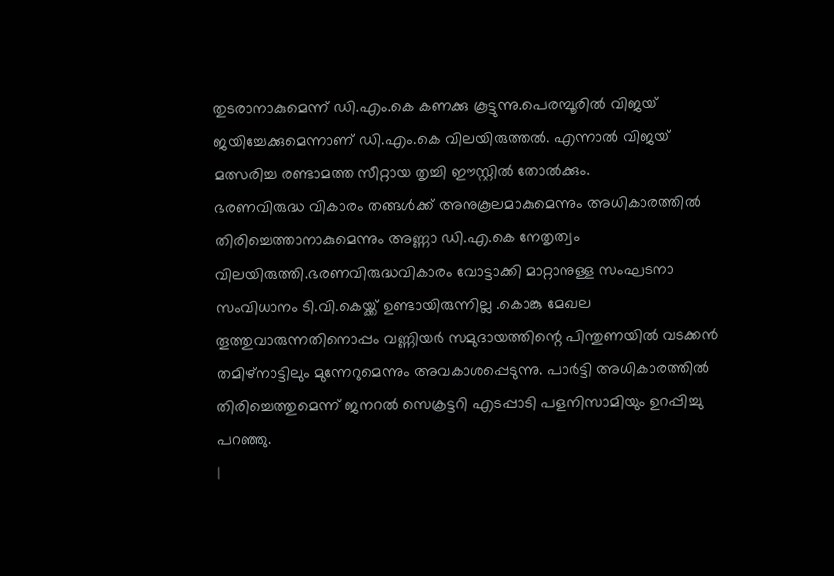തുടരാനാകുമെന്ന് ഡി.എം.കെ കണക്കു കൂട്ടുന്നു.പെരമ്പൂരിൽ വിജയ് ജയിച്ചേക്കുമെന്നാണ് ഡി.എം.കെ വിലയിരുത്തൽ. എന്നാൽ വിജയ് മത്സരിച്ച രണ്ടാമത്ത സീറ്റായ തൃച്ചി ഈസ്റ്റിൽ തോൽക്കും.
ഭരണവിരുദ്ധ വികാരം തങ്ങൾക്ക് അനുകൂലമാകുമെന്നും അധികാരത്തിൽ തിരിച്ചെത്താനാകുമെന്നും അണ്ണാ ഡി.എ.കെ നേതൃത്വം വിലയിരുത്തി.ഭരണവിരുദ്ധവികാരം വോട്ടാക്കി മാറ്റാനുള്ള സംഘടനാ സംവിധാനം ടി.വി.കെയ്ക്ക് ഉണ്ടായിരുന്നില്ല .കൊങ്കു മേഖല തൂത്തുവാരുന്നതിനൊപ്പം വണ്ണിയർ സമുദായത്തിന്റെ പിന്തുണയിൽ വടക്കൻ തമിഴ്നാട്ടിലും മുന്നേറുമെന്നും അവകാശപ്പെടുന്നു. പാർട്ടി അധികാരത്തിൽ തിരിച്ചെത്തുമെന്ന് ജനറൽ സെക്രട്ടറി എടപ്പാടി പളനിസാമിയും ഉറപ്പിച്ചു പറഞ്ഞു.
|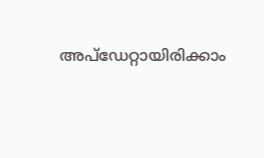അപ്ഡേറ്റായിരിക്കാം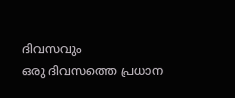ദിവസവും
ഒരു ദിവസത്തെ പ്രധാന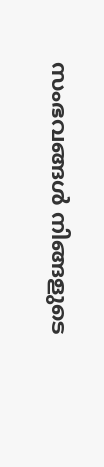സംഭവങ്ങൾ നിങ്ങളുടെ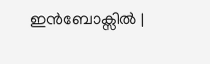ഇൻബോക്സിൽ |